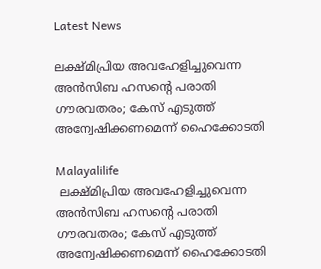Latest News

ലക്ഷ്മിപ്രിയ അവഹേളിച്ചുവെന്ന അന്‍സിബ ഹസന്റെ പരാതി ഗൗരവതരം; കേസ് എടുത്ത് അന്വേഷിക്കണമെന്ന് ഹൈക്കോടതി

Malayalilife
 ലക്ഷ്മിപ്രിയ അവഹേളിച്ചുവെന്ന അന്‍സിബ ഹസന്റെ പരാതി ഗൗരവതരം; കേസ് എടുത്ത് അന്വേഷിക്കണമെന്ന് ഹൈക്കോടതി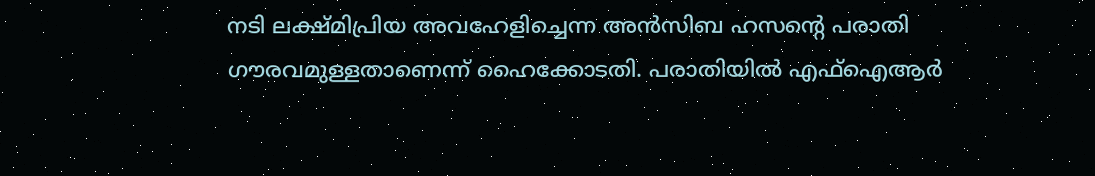നടി ലക്ഷ്മിപ്രിയ അവഹേളിച്ചെന്ന അന്‍സിബ ഹസന്റെ പരാതി ഗൗരവമുള്ളതാണെന്ന് ഹൈക്കോടതി. പരാതിയില്‍ എഫ്ഐആര്‍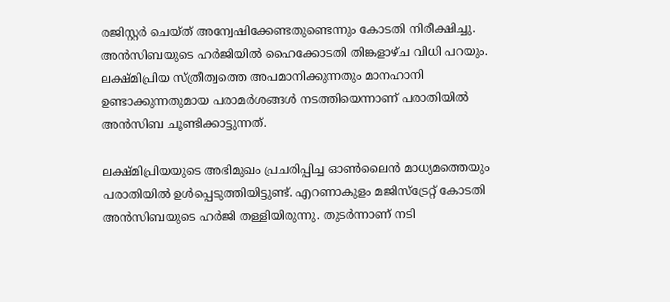രജിസ്റ്റര്‍ ചെയ്ത് അന്വേഷിക്കേണ്ടതുണ്ടെന്നും കോടതി നിരീക്ഷിച്ചു. അന്‍സിബയുടെ ഹര്‍ജിയില്‍ ഹൈക്കോടതി തിങ്കളാഴ്ച വിധി പറയും. ലക്ഷ്മിപ്രിയ സ്ത്രീത്വത്തെ അപമാനിക്കുന്നതും മാനഹാനി ഉണ്ടാക്കുന്നതുമായ പരാമര്‍ശങ്ങള്‍ നടത്തിയെന്നാണ് പരാതിയില്‍ അന്‍സിബ ചൂണ്ടിക്കാട്ടുന്നത്.

ലക്ഷ്മിപ്രിയയുടെ അഭിമുഖം പ്രചരിപ്പിച്ച ഓണ്‍ലൈന്‍ മാധ്യമത്തെയും പരാതിയില്‍ ഉള്‍പ്പെടുത്തിയിട്ടുണ്ട്. എറണാകുളം മജിസ്ട്രേറ്റ് കോടതി അന്‍സിബയുടെ ഹര്‍ജി തള്ളിയിരുന്നു. തുടര്‍ന്നാണ് നടി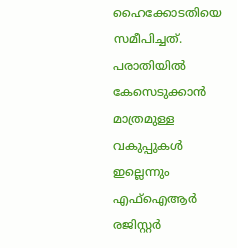ഹൈക്കോടതിയെ സമീപിച്ചത്. പരാതിയില്‍ കേസെടുക്കാന്‍ മാത്രമുള്ള വകുപ്പുകള്‍ ഇല്ലെന്നും എഫ്ഐആര്‍ രജിസ്റ്റര്‍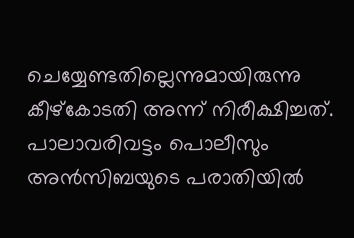ചെയ്യേണ്ടതില്ലെന്നുമായിരുന്നു കീഴ്കോടതി അന്ന് നിരീക്ഷിച്ചത്. പാലാവരിവട്ടം പൊലീസും അന്‍സിബയുടെ പരാതിയില്‍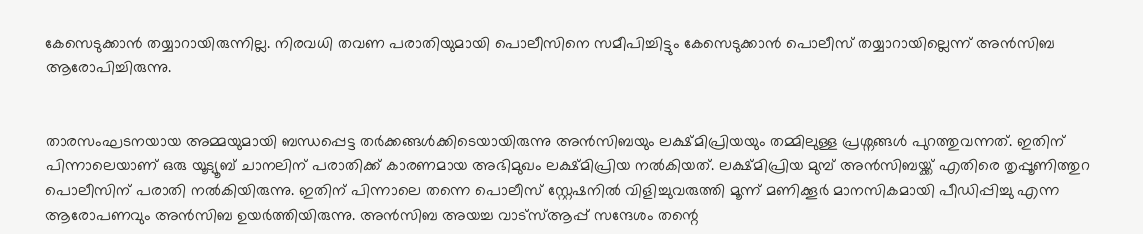കേസെടുക്കാന്‍ തയ്യാറായിരുന്നില്ല. നിരവധി തവണ പരാതിയുമായി പൊലീസിനെ സമീപിച്ചിട്ടും കേസെടുക്കാന്‍ പൊലീസ് തയ്യാറായില്ലെന്ന് അന്‍സിബ ആരോപിച്ചിരുന്നു.


താരസംഘടനയായ അമ്മയുമായി ബന്ധപ്പെട്ട തര്‍ക്കങ്ങള്‍ക്കിടെയായിരുന്നു അന്‍സിബയും ലക്ഷ്മിപ്രിയയും തമ്മിലുള്ള പ്രശ്നങ്ങള്‍ പുറത്തുവന്നത്. ഇതിന് പിന്നാലെയാണ് ഒരു യൂട്യൂബ് ചാനലിന് പരാതിക്ക് കാരണമായ അഭിമുഖം ലക്ഷ്മിപ്രിയ നല്‍കിയത്. ലക്ഷ്മിപ്രിയ മുമ്പ് അന്‍സിബയ്ക്ക് എതിരെ തൃപ്പൂണിത്തുറ പൊലീസിന് പരാതി നല്‍കിയിരുന്നു. ഇതിന് പിന്നാലെ തന്നെ പൊലീസ് സ്റ്റേഷനില്‍ വിളിച്ചുവരുത്തി മൂന്ന് മണിക്കൂര്‍ മാനസികമായി പീഡിപ്പിച്ചു എന്ന ആരോപണവും അന്‍സിബ ഉയര്‍ത്തിയിരുന്നു. അന്‍സിബ അയച്ച വാട്സ്ആപ്പ് സന്ദേശം തന്റെ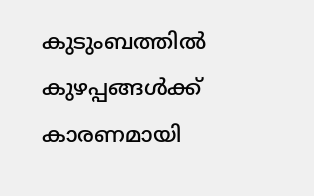കുടുംബത്തില്‍ കുഴപ്പങ്ങള്‍ക്ക് കാരണമായി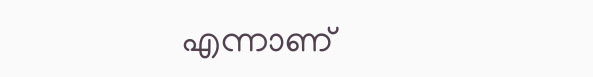എന്നാണ്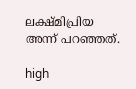ലക്ഷ്മിപ്രിയ അന്ന് പറഞ്ഞത്.

high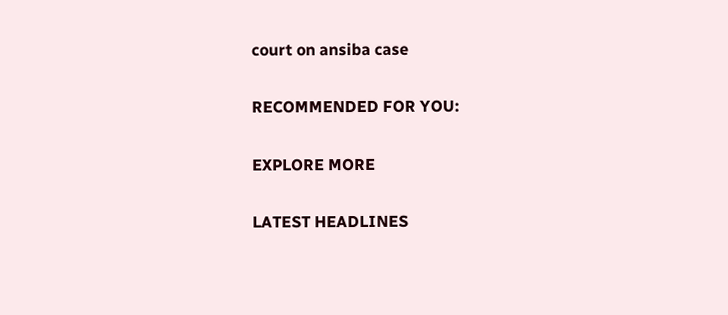court on ansiba case

RECOMMENDED FOR YOU:

EXPLORE MORE

LATEST HEADLINES